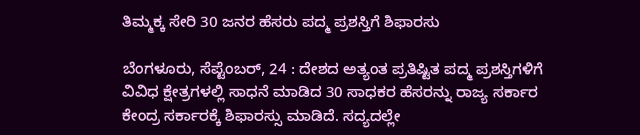ತಿಮ್ಮಕ್ಕ ಸೇರಿ 30 ಜನರ ಹೆಸರು ಪದ್ಮ ಪ್ರಶಸ್ತಿಗೆ ಶಿಫಾರಸು

ಬೆಂಗಳೂರು, ಸೆಪ್ಟೆಂಬರ್, 24 : ದೇಶದ ಅತ್ಯಂತ ಪ್ರತಿಷ್ಟಿತ ಪದ್ಮ ಪ್ರಶಸ್ತಿಗಳಿಗೆ ವಿವಿಧ ಕ್ಷೇತ್ರಗಳಲ್ಲಿ ಸಾಧನೆ ಮಾಡಿದ 30 ಸಾಧಕರ ಹೆಸರನ್ನು ರಾಜ್ಯ ಸರ್ಕಾರ ಕೇಂದ್ರ ಸರ್ಕಾರಕ್ಕೆ ಶಿಫಾರಸ್ಸು ಮಾಡಿದೆ. ಸದ್ಯದಲ್ಲೇ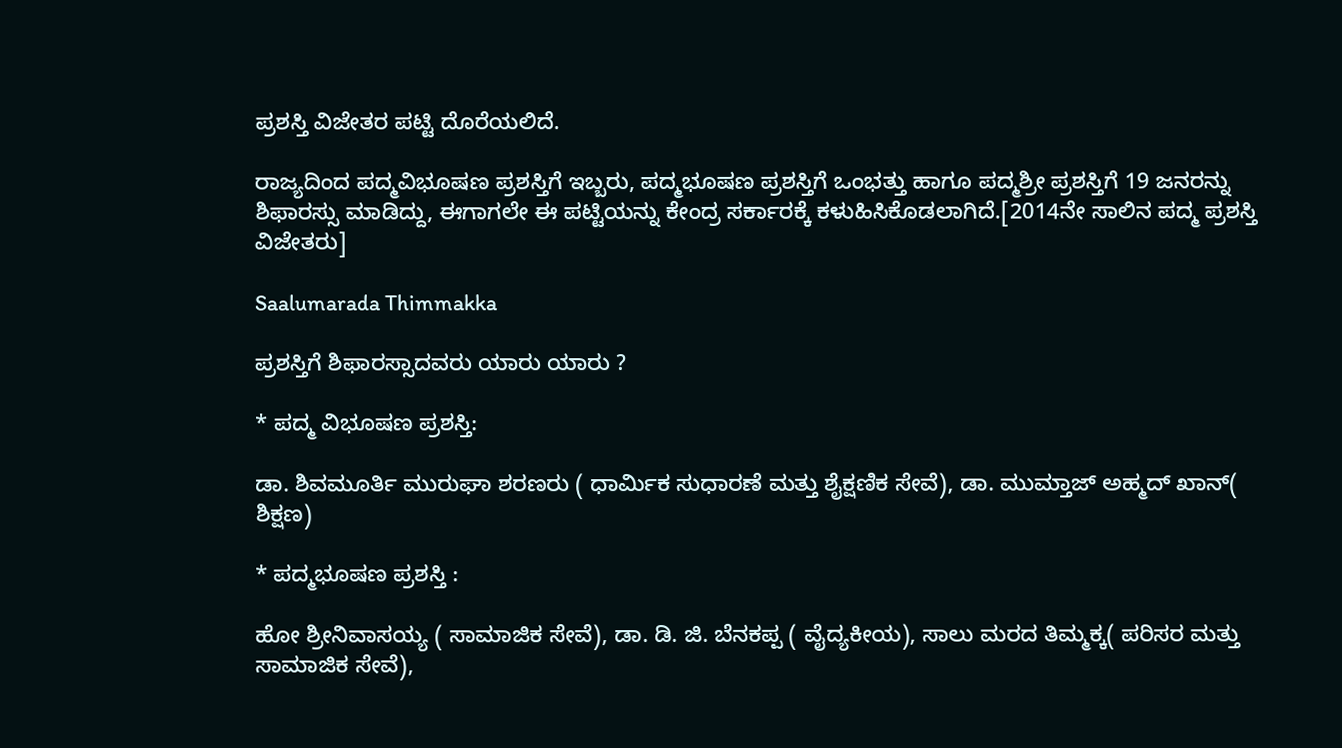ಪ್ರಶಸ್ತಿ ವಿಜೇತರ ಪಟ್ಟಿ ದೊರೆಯಲಿದೆ.

ರಾಜ್ಯದಿಂದ ಪದ್ಮವಿಭೂಷಣ ಪ್ರಶಸ್ತಿಗೆ ಇಬ್ಬರು, ಪದ್ಮಭೂಷಣ ಪ್ರಶಸ್ತಿಗೆ ಒಂಭತ್ತು ಹಾಗೂ ಪದ್ಮಶ್ರೀ ಪ್ರಶಸ್ತಿಗೆ 19 ಜನರನ್ನು ಶಿಫಾರಸ್ಸು ಮಾಡಿದ್ದು, ಈಗಾಗಲೇ ಈ ಪಟ್ಟಿಯನ್ನು ಕೇಂದ್ರ ಸರ್ಕಾರಕ್ಕೆ ಕಳುಹಿಸಿಕೊಡಲಾಗಿದೆ.[2014ನೇ ಸಾಲಿನ ಪದ್ಮ ಪ್ರಶಸ್ತಿ ವಿಜೇತರು]

Saalumarada Thimmakka

ಪ್ರಶಸ್ತಿಗೆ ಶಿಫಾರಸ್ಸಾದವರು ಯಾರು ಯಾರು ?

* ಪದ್ಮ ವಿಭೂಷಣ ಪ್ರಶಸ್ತಿ:

ಡಾ. ಶಿವಮೂರ್ತಿ ಮುರುಘಾ ಶರಣರು ( ಧಾರ್ಮಿಕ ಸುಧಾರಣೆ ಮತ್ತು ಶೈಕ್ಷಣಿಕ ಸೇವೆ), ಡಾ. ಮುಮ್ತಾಜ್ ಅಹ್ಮದ್ ಖಾನ್( ಶಿಕ್ಷಣ)

* ಪದ್ಮಭೂಷಣ ಪ್ರಶಸ್ತಿ :

ಹೋ ಶ್ರೀನಿವಾಸಯ್ಯ ( ಸಾಮಾಜಿಕ ಸೇವೆ), ಡಾ. ಡಿ. ಜಿ. ಬೆನಕಪ್ಪ ( ವೈದ್ಯಕೀಯ), ಸಾಲು ಮರದ ತಿಮ್ಮಕ್ಕ( ಪರಿಸರ ಮತ್ತು ಸಾಮಾಜಿಕ ಸೇವೆ),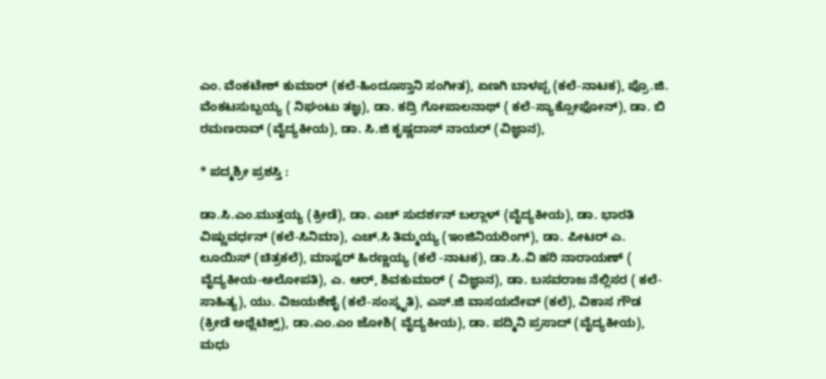ಎಂ. ವೆಂಕಟೇಶ್ ಕುಮಾರ್ (ಕಲೆ-ಹಿಂದೂಸ್ತಾನಿ ಸಂಗೀತ), ಏಣಗಿ ಬಾಳಪ್ಪ (ಕಲೆ-ನಾಟಕ), ಪ್ರೊ.ಜಿ. ವೆಂಕಟಸುಬ್ಬಯ್ಯ ( ನಿಘಂಟು ತಜ್ಞ), ಡಾ. ಕದ್ರಿ ಗೋಪಾಲನಾಥ್ ( ಕಲೆ-ಸ್ಯಾಕ್ಸೋಫೋನ್), ಡಾ. ಬಿ ರಮಣರಾವ್ (ವೈದ್ಯಕೀಯ), ಡಾ. ಸಿ.ಜಿ ಕೃಷ್ಣದಾಸ್ ನಾಯರ್ (ವಿಜ್ಞಾನ),

* ಪದ್ಮಶ್ರೀ ಪ್ರಶಸ್ತಿ :

ಡಾ.ಸಿ.ಎಂ.ಮುತ್ತಯ್ಯ (ಕ್ರೀಡೆ), ಡಾ. ಎಚ್ ಸುದರ್ಶನ್ ಬಲ್ಲಾಳ್ (ವೈದ್ಯಕೀಯ), ಡಾ. ಭಾರತಿ ವಿಷ್ಣುವರ್ಧನ್ (ಕಲೆ-ಸಿನಿಮಾ), ಎಚ್.ಸಿ ತಿಮ್ಮಯ್ಯ (ಇಂಜಿನಿಯರಿಂಗ್), ಡಾ. ಪೀಟರ್ ಎ. ಲೂಯಿಸ್ (ಚಿತ್ರಕಲೆ), ಮಾಸ್ಟರ್ ಹಿರಣ್ಣಯ್ಯ (ಕಲೆ -ನಾಟಕ), ಡಾ.ಸಿ.ವಿ ಹರಿ ನಾರಾಯಣ್ ( ವೈದ್ಯಕೀಯ-ಅಲೋಪತಿ), ಎ. ಆರ್, ಶಿವಕುಮಾರ್ ( ವಿಜ್ಞಾನ), ಡಾ. ಬಸವರಾಜ ನೆಲ್ಲಿಸರ ( ಕಲೆ-ಸಾಹಿತ್ಯ), ಯು. ವಿಜಯಶೆಣೈ (ಕಲೆ-ಸಂಸ್ಕೃತಿ), ಎಸ್.ಜಿ ವಾಸಯದೇವ್ (ಕಲೆ), ವಿಕಾಸ ಗೌಡ (ಕ್ರೀಡೆ ಅಥ್ಲೆಟಿಕ್ಸ್), ಡಾ.ಎಂ.ಎಂ ಜೋಶಿ( ವೈದ್ಯಕೀಯ), ಡಾ. ಪದ್ಮಿನಿ ಪ್ರಸಾದ್ (ವೈದ್ಯಕೀಯ), ಮಧು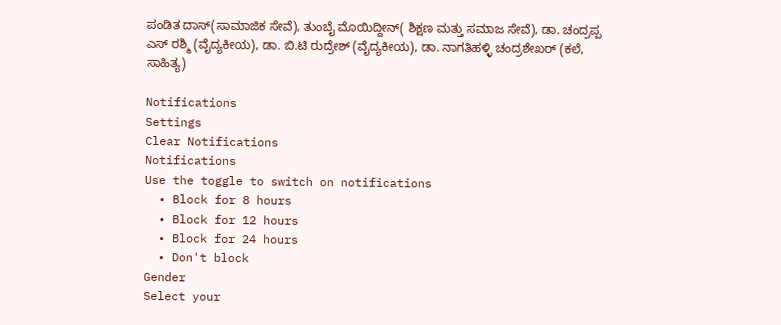ಪಂಡಿತ ದಾಸ್(ಸಾಮಾಜಿಕ ಸೇವೆ), ತುಂಬೈ ಮೊಯಿದ್ದೀನ್( ಶಿಕ್ಷಣ ಮತ್ತು ಸಮಾಜ ಸೇವೆ), ಡಾ. ಚಂದ್ರಪ್ಪ ಎಸ್ ರಶ್ಮಿ (ವೈದ್ಯಕೀಯ), ಡಾ. ಬಿ.ಟಿ ರುದ್ರೇಶ್ (ವೈದ್ಯಕೀಯ), ಡಾ. ನಾಗತಿಹಳ್ಳಿ ಚಂದ್ರಶೇಖರ್ (ಕಲೆ, ಸಾಹಿತ್ಯ)

Notifications
Settings
Clear Notifications
Notifications
Use the toggle to switch on notifications
  • Block for 8 hours
  • Block for 12 hours
  • Block for 24 hours
  • Don't block
Gender
Select your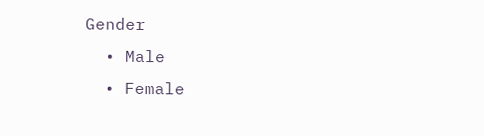Gender
  • Male
  • Female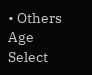• Others
Age
Select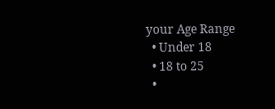your Age Range
  • Under 18
  • 18 to 25
  •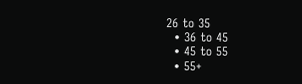26 to 35
  • 36 to 45
  • 45 to 55
  • 55+